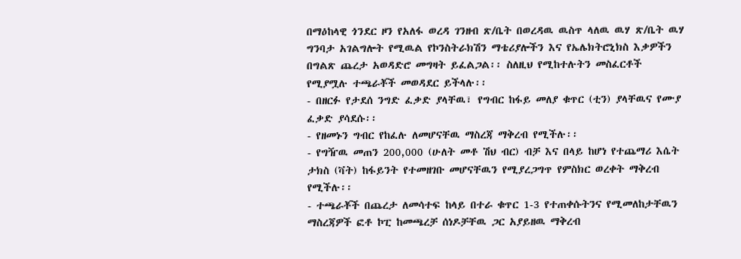በማዕከላዊ ጎንደር ዞን የአለፋ ወረዳ ገንዘብ ጽ/ቤት በወረዳዉ ዉስጥ ላለዉ ዉሃ ጽ/ቤት ዉሃ ግንባታ አገልግሎት የሚዉል የኮንስትራክሽን ማቴሪያሎችን እና የኤሌክትሮኒክስ እቃዎችን በግልጽ ጨረታ አወዳድሮ መግዛት ይፈልጋል፡፡ ስለዚህ የሚከተሉትን መስፈርቶች የሚያሟሉ ተጫራቾች መወዳደር ይችላሉ፡፡
- በዘርፉ የታደሰ ንግድ ፈቃድ ያላቸዉ፣ የግብር ከፋይ መለያ ቁጥር (ቲን) ያላቸዉና የሙያ ፈቃድ ያሳደሱ፡፡
- የዘመኑን ግብር የከፈሉ ለመሆናቸዉ ማስረጃ ማቅረብ የሚችሉ፡፡
- የግዥዉ መጠን 200,000 (ሁለት መቶ ሽህ ብር) ብቻ እና በላይ ከሆነ የተጨማሪ እሴት ታክስ (ቫት) ከፋይንት የተመዘገቡ መሆናቸዉን የሚያረጋግጥ የምስክር ወረቀት ማቅረብ የሚችሉ፡፡
- ተጫራቾች በጨረታ ለመሳተፍ ከላይ በተራ ቁጥር 1-3 የተጠቀሱትንና የሚመለከታቸዉን ማስረጃዎች ፎቶ ኮፒ ከመጫረቻ ሰነዶቻቸዉ ጋር አያይዘዉ ማቅረብ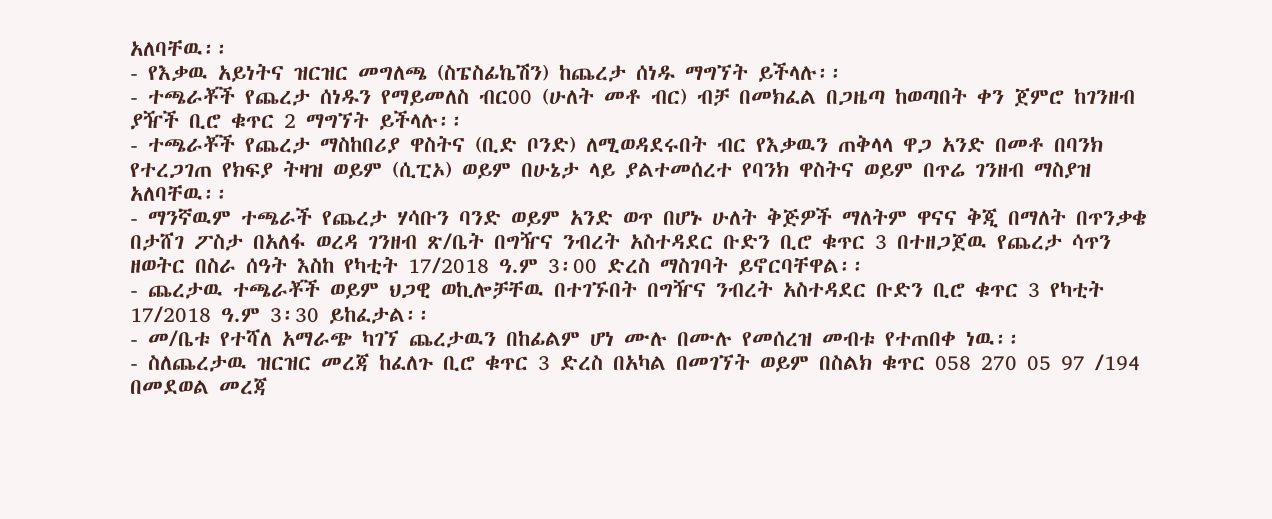አለባቸዉ፡፡
- የእቃዉ አይነትና ዝርዝር መግለጫ (ስፔስፊኬሽን) ከጨረታ ሰነዱ ማግኘት ይችላሉ፡፡
- ተጫራቾች የጨረታ ሰነዱን የማይመለስ ብር00 (ሁለት መቶ ብር) ብቻ በመክፈል በጋዜጣ ከወጣበት ቀን ጀምሮ ከገንዘብ ያዥች ቢሮ ቁጥር 2 ማግኘት ይችላሉ፡፡
- ተጫራቾች የጨረታ ማስከበሪያ ዋስትና (ቢድ ቦንድ) ለሚወዳደሩበት ብር የእቃዉን ጠቅላላ ዋጋ አንድ በመቶ በባንክ የተረጋገጠ የክፍያ ትዛዝ ወይም (ሲፒኦ) ወይም በሁኔታ ላይ ያልተመሰረተ የባንክ ዋስትና ወይም በጥሬ ገንዘብ ማስያዝ አለባቸዉ፡፡
- ማንኛዉም ተጫራች የጨረታ ሃሳቡን ባንድ ወይም አንድ ወጥ በሆኑ ሁለት ቅጅዎች ማለትም ዋናና ቅጂ በማለት በጥንቃቄ በታሸገ ፖስታ በአለፋ ወረዳ ገንዘብ ጽ/ቤት በግዥና ንብረት አስተዳደር ቡድን ቢሮ ቁጥር 3 በተዘጋጀዉ የጨረታ ሳጥን ዘወትር በስራ ሰዓት እስከ የካቲት 17/2018 ዓ.ም 3፡00 ድረስ ማስገባት ይኖርባቸዋል፡፡
- ጨረታዉ ተጫራቾች ወይም ህጋዊ ወኪሎቻቸዉ በተገኙበት በግዥና ንብረት አስተዳደር ቡድን ቢሮ ቁጥር 3 የካቲት 17/2018 ዓ.ም 3፡30 ይከፈታል፡፡
- መ/ቤቱ የተሻለ አማራጭ ካገኘ ጨረታዉን በከፊልም ሆነ ሙሉ በሙሉ የመሰረዝ መብቱ የተጠበቀ ነዉ፡፡
- ስለጨረታዉ ዝርዝር መረጃ ከፈለጉ ቢሮ ቁጥር 3 ድረስ በአካል በመገኘት ወይም በስልክ ቁጥር 058 270 05 97 /194 በመደወል መረጃ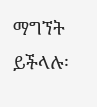ማግኘት ይችላሉ፡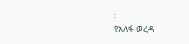፡
የአለፋ ወረዳ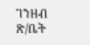ገንዘብ ጽ/ቤት